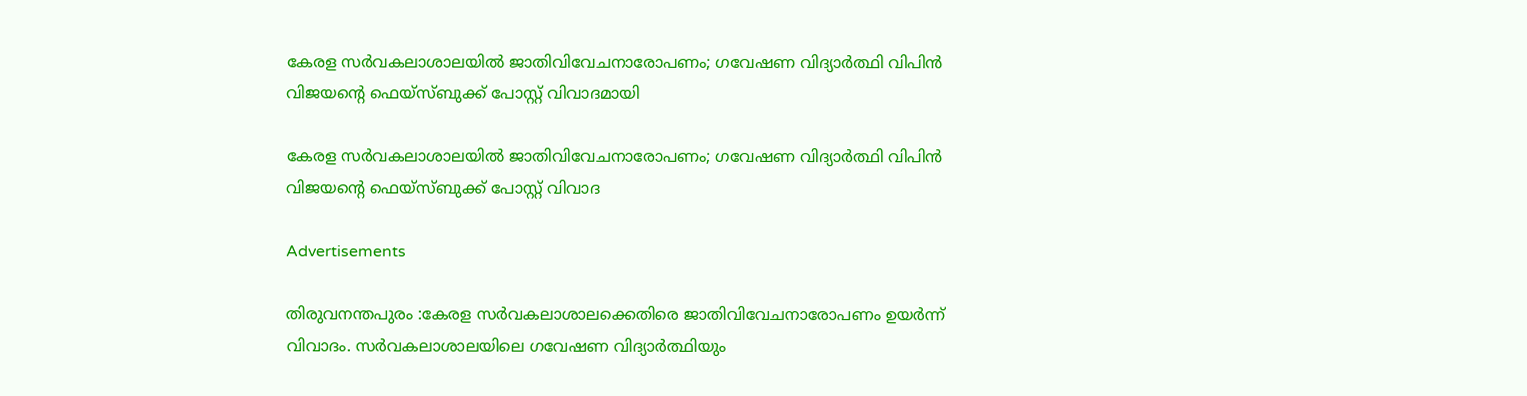കേരള സർവകലാശാലയിൽ ജാതിവിവേചനാരോപണം; ഗവേഷണ വിദ്യാർത്ഥി വിപിൻ വിജയന്റെ ഫെയ്‌സ്‌ബുക്ക് പോസ്റ്റ് വിവാദമായി

കേരള സർവകലാശാലയിൽ ജാതിവിവേചനാരോപണം; ഗവേഷണ വിദ്യാർത്ഥി വിപിൻ വിജയന്റെ ഫെയ്‌സ്‌ബുക്ക് പോസ്റ്റ് വിവാദ

Advertisements

തിരുവനന്തപുരം :കേരള സർവകലാശാലക്കെതിരെ ജാതിവിവേചനാരോപണം ഉയർന്ന് വിവാദം. സർവകലാശാലയിലെ ഗവേഷണ വിദ്യാർത്ഥിയും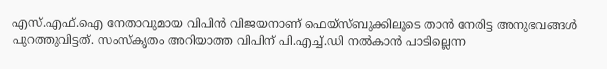എസ്‌.എഫ്‌.ഐ നേതാവുമായ വിപിൻ വിജയനാണ് ഫെയ്‌സ്‌ബുക്കിലൂടെ താൻ നേരിട്ട അനുഭവങ്ങൾ പുറത്തുവിട്ടത്. സംസ്കൃതം അറിയാത്ത വിപിന് പി.എച്ച്.ഡി നൽകാൻ പാടില്ലെന്ന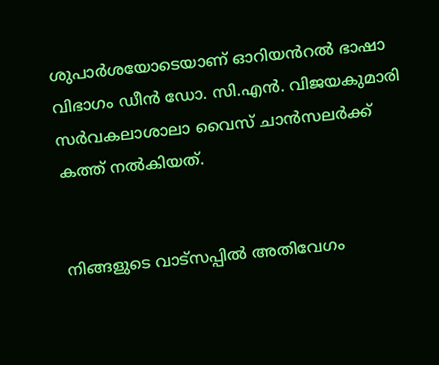ശുപാർശയോടെയാണ് ഓറിയൻറൽ ഭാഷാ വിഭാഗം ഡീൻ ഡോ. സി.എൻ. വിജയകുമാരി സർവകലാശാലാ വൈസ് ചാൻസലർക്ക് കത്ത് നൽകിയത്.


നിങ്ങളുടെ വാട്സപ്പിൽ അതിവേഗം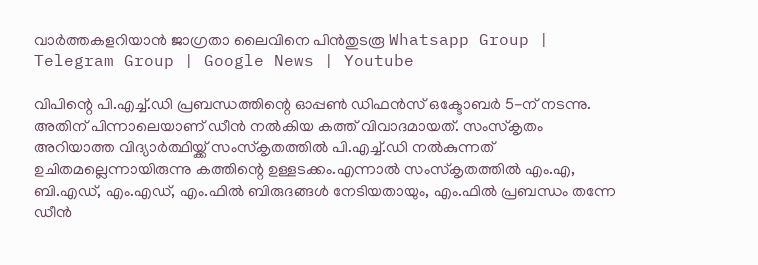വാർത്തകളറിയാൻ ജാഗ്രതാ ലൈവിനെ പിൻതുടരൂ Whatsapp Group | Telegram Group | Google News | Youtube

വിപിന്റെ പി.എച്ച്.ഡി പ്രബന്ധത്തിന്റെ ഓപ്പൺ ഡിഫൻസ് ഒക്ടോബർ 5-ന് നടന്നു. അതിന് പിന്നാലെയാണ് ഡീൻ നൽകിയ കത്ത് വിവാദമായത്. സംസ്കൃതം അറിയാത്ത വിദ്യാർത്ഥിയ്ക്ക് സംസ്കൃതത്തിൽ പി.എച്ച്.ഡി നൽകുന്നത് ഉചിതമല്ലെന്നായിരുന്നു കത്തിന്റെ ഉള്ളടക്കം.എന്നാൽ സംസ്കൃതത്തിൽ എം.എ, ബി.എഡ്, എം.എഡ്, എം.ഫിൽ ബിരുദങ്ങൾ നേടിയതായും, എം.ഫിൽ പ്രബന്ധം തന്നേ ഡീൻ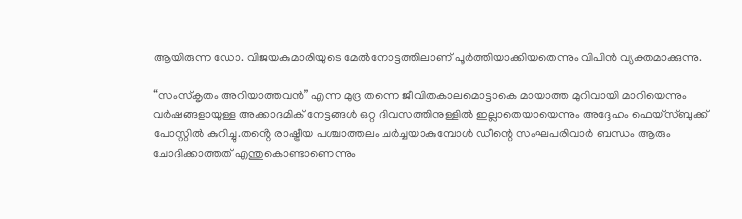ആയിരുന്ന ഡോ. വിജയകുമാരിയുടെ മേൽനോട്ടത്തിലാണ് പൂർത്തിയാക്കിയതെന്നും വിപിൻ വ്യക്തമാക്കുന്നു.

“സംസ്കൃതം അറിയാത്തവൻ” എന്ന മുദ്ര തന്നെ ജീവിതകാലമൊട്ടാകെ മായാത്ത മുറിവായി മാറിയെന്നും വർഷങ്ങളായുള്ള അക്കാദമിക് നേട്ടങ്ങൾ ഒറ്റ ദിവസത്തിനുള്ളിൽ ഇല്ലാതെയായെന്നും അദ്ദേഹം ഫെയ്‌സ്‌ബുക്ക് പോസ്റ്റിൽ കുറിച്ചു.തൻ്റെ രാഷ്ട്രീയ പശ്ചാത്തലം ചർച്ചയാകുമ്പോൾ ഡീന്റെ സംഘപരിവാർ ബന്ധം ആരും ചോദിക്കാത്തത് എന്തുകൊണ്ടാണെന്നും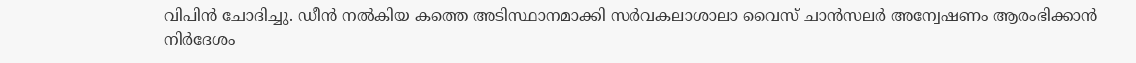വിപിൻ ചോദിച്ചു. ഡീൻ നൽകിയ കത്തെ അടിസ്ഥാനമാക്കി സർവകലാശാലാ വൈസ് ചാൻസലർ അന്വേഷണം ആരംഭിക്കാൻ നിർദേശം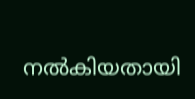നൽകിയതായി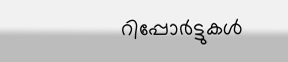റിപ്പോർട്ടുകൾ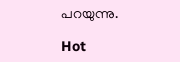പറയുന്നു.

Hot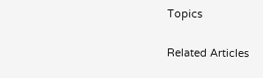Topics

Related Articles